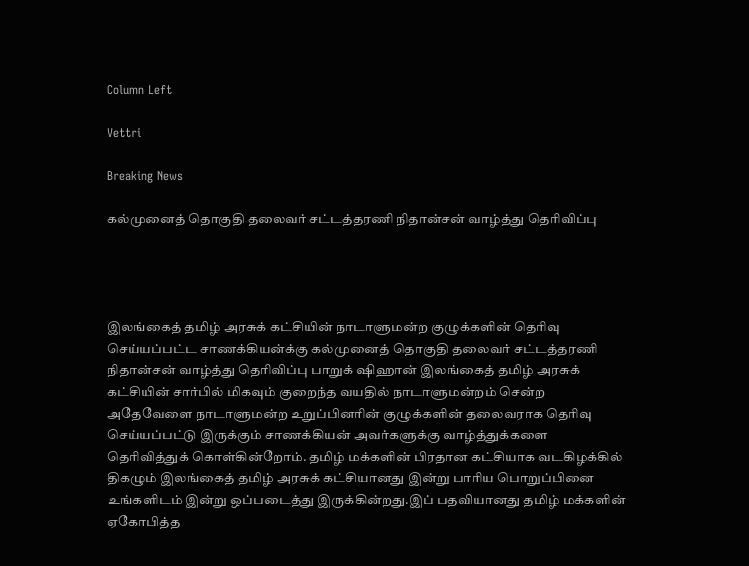Column Left

Vettri

Breaking News

கல்முனைத் தொகுதி தலைவர் சட்டத்தரணி நிதான்சன் வாழ்த்து தெரிவிப்பு




இலங்கைத் தமிழ் அரசுக் கட்சியின் நாடாளுமன்ற குழுக்களின் தெரிவு செய்யப்பட்ட சாணக்கியன்க்கு கல்முனைத் தொகுதி தலைவர் சட்டத்தரணி நிதான்சன் வாழ்த்து தெரிவிப்பு பாறுக் ஷிஹான் இலங்கைத் தமிழ் அரசுக் கட்சியின் சார்பில் மிகவும் குறைந்த வயதில் நாடாளுமன்றம் சென்ற அதேவேளை நாடாளுமன்ற உறுப்பினரின் குழுக்களின் தலைவராக தெரிவு செய்யப்பட்டு இருக்கும் சாணக்கியன் அவர்களுக்கு வாழ்த்துக்களை தெரிவித்துக் கொள்கின்றோம். தமிழ் மக்களின் பிரதான கட்சியாக வடகிழக்கில் திகழும் இலங்கைத் தமிழ் அரசுக் கட்சியானது இன்று பாரிய பொறுப்பினை உங்களிடம் இன்று ஒப்படைத்து இருக்கின்றது.இப் பதவியானது தமிழ் மக்களின் ஏகோபித்த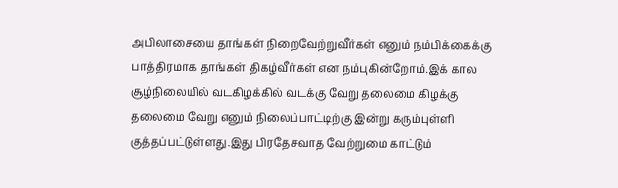அபிலாசையை தாங்கள் நிறைவேற்றுவீர்கள் எனும் நம்பிக்கைக்கு பாத்திரமாக தாங்கள் திகழ்வீர்கள் என நம்புகின்றோம்.இக் கால சூழ்நிலையில் வடகிழக்கில் வடக்கு வேறு தலைமை கிழக்கு தலைமை வேறு எனும் நிலைப்பாட்டிற்கு இன்று கரும்புள்ளி குத்தப்பட்டுள்ளது.இது பிரதேசவாத வேற்றுமை காட்டும்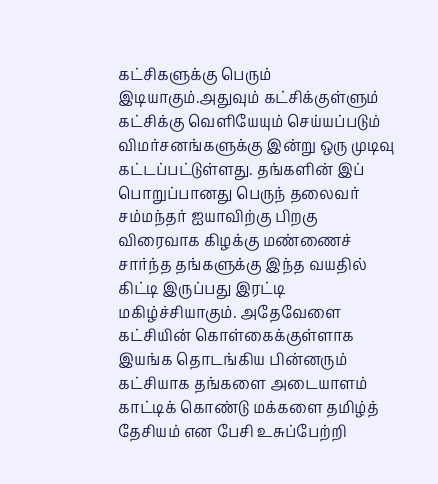கட்சிகளுக்கு பெரும் இடியாகும்.அதுவும் கட்சிக்குள்ளும் கட்சிக்கு வெளியேயும் செய்யப்படும் விமர்சனங்களுக்கு இன்று ஒரு முடிவு கட்டப்பட்டுள்ளது. தங்களின் இப் பொறுப்பானது பெருந் தலைவர் சம்மந்தர் ஐயாவிற்கு பிறகு விரைவாக கிழக்கு மண்ணைச் சார்ந்த தங்களுக்கு இந்த வயதில் கிட்டி இருப்பது இரட்டி மகிழ்ச்சியாகும். அதேவேளை கட்சியின் கொள்கைக்குள்ளாக இயங்க தொடங்கிய பின்னரும் கட்சியாக தங்களை அடையாளம் காட்டிக் கொண்டு மக்களை தமிழ்த் தேசியம் என பேசி உசுப்பேற்றி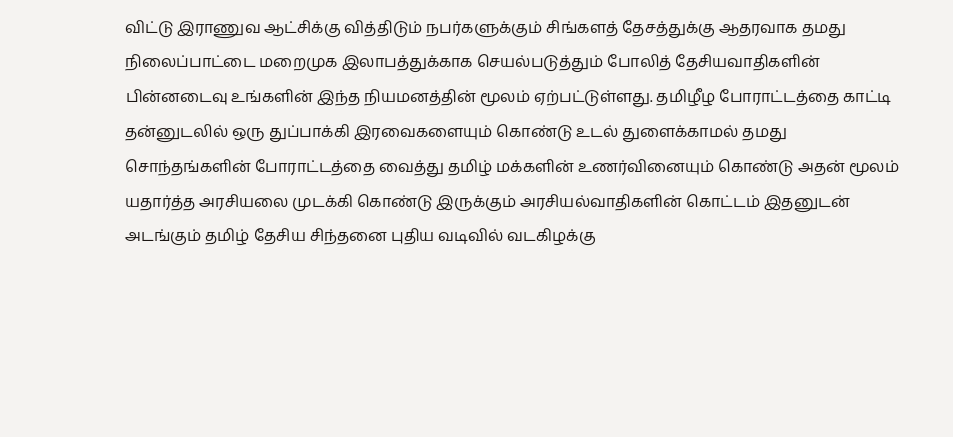விட்டு இராணுவ ஆட்சிக்கு வித்திடும் நபர்களுக்கும் சிங்களத் தேசத்துக்கு ஆதரவாக தமது நிலைப்பாட்டை மறைமுக இலாபத்துக்காக செயல்படுத்தும் போலித் தேசியவாதிகளின் பின்னடைவு உங்களின் இந்த நியமனத்தின் மூலம் ஏற்பட்டுள்ளது. தமிழீழ போராட்டத்தை காட்டி தன்னுடலில் ஒரு துப்பாக்கி இரவைகளையும் கொண்டு உடல் துளைக்காமல் தமது சொந்தங்களின் போராட்டத்தை வைத்து தமிழ் மக்களின் உணர்வினையும் கொண்டு அதன் மூலம் யதார்த்த அரசியலை முடக்கி கொண்டு இருக்கும் அரசியல்வாதிகளின் கொட்டம் இதனுடன் அடங்கும் தமிழ் தேசிய சிந்தனை புதிய வடிவில் வடகிழக்கு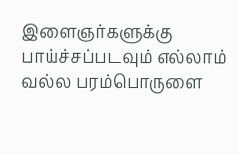இளைஞர்களுக்கு பாய்ச்சப்படவும் எல்லாம் வல்ல பரம்பொருளை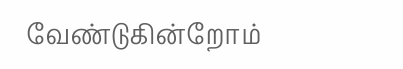வேண்டுகின்றோம்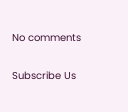No comments

Subscribe Us